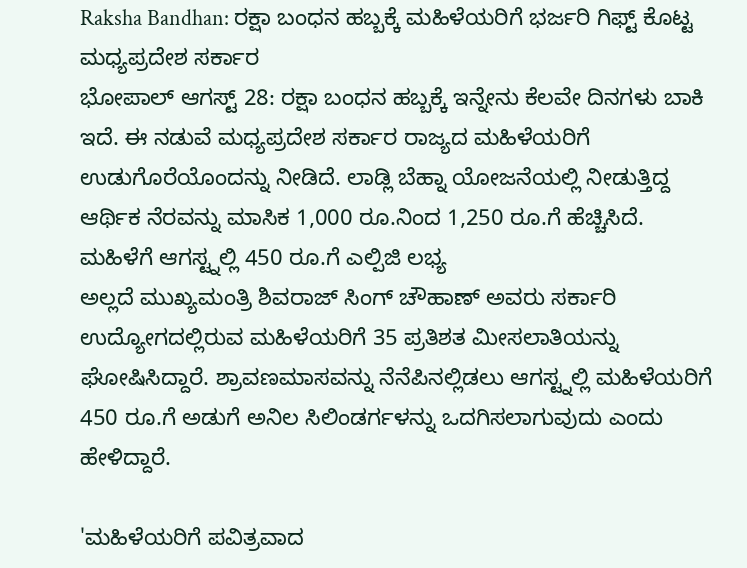Raksha Bandhan: ರಕ್ಷಾ ಬಂಧನ ಹಬ್ಬಕ್ಕೆ ಮಹಿಳೆಯರಿಗೆ ಭರ್ಜರಿ ಗಿಫ್ಟ್ ಕೊಟ್ಟ ಮಧ್ಯಪ್ರದೇಶ ಸರ್ಕಾರ
ಭೋಪಾಲ್ ಆಗಸ್ಟ್ 28: ರಕ್ಷಾ ಬಂಧನ ಹಬ್ಬಕ್ಕೆ ಇನ್ನೇನು ಕೆಲವೇ ದಿನಗಳು ಬಾಕಿ ಇದೆ. ಈ ನಡುವೆ ಮಧ್ಯಪ್ರದೇಶ ಸರ್ಕಾರ ರಾಜ್ಯದ ಮಹಿಳೆಯರಿಗೆ ಉಡುಗೊರೆಯೊಂದನ್ನು ನೀಡಿದೆ. ಲಾಡ್ಲಿ ಬೆಹ್ನಾ ಯೋಜನೆಯಲ್ಲಿ ನೀಡುತ್ತಿದ್ದ ಆರ್ಥಿಕ ನೆರವನ್ನು ಮಾಸಿಕ 1,000 ರೂ.ನಿಂದ 1,250 ರೂ.ಗೆ ಹೆಚ್ಚಿಸಿದೆ.
ಮಹಿಳೆಗೆ ಆಗಸ್ಟ್ನಲ್ಲಿ 450 ರೂ.ಗೆ ಎಲ್ಪಿಜಿ ಲಭ್ಯ
ಅಲ್ಲದೆ ಮುಖ್ಯಮಂತ್ರಿ ಶಿವರಾಜ್ ಸಿಂಗ್ ಚೌಹಾಣ್ ಅವರು ಸರ್ಕಾರಿ ಉದ್ಯೋಗದಲ್ಲಿರುವ ಮಹಿಳೆಯರಿಗೆ 35 ಪ್ರತಿಶತ ಮೀಸಲಾತಿಯನ್ನು ಘೋಷಿಸಿದ್ದಾರೆ. ಶ್ರಾವಣಮಾಸವನ್ನು ನೆನೆಪಿನಲ್ಲಿಡಲು ಆಗಸ್ಟ್ನಲ್ಲಿ ಮಹಿಳೆಯರಿಗೆ 450 ರೂ.ಗೆ ಅಡುಗೆ ಅನಿಲ ಸಿಲಿಂಡರ್ಗಳನ್ನು ಒದಗಿಸಲಾಗುವುದು ಎಂದು ಹೇಳಿದ್ದಾರೆ.

'ಮಹಿಳೆಯರಿಗೆ ಪವಿತ್ರವಾದ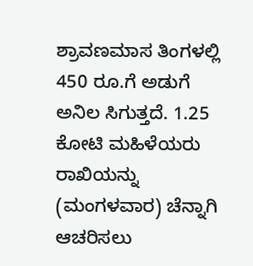ಶ್ರಾವಣಮಾಸ ತಿಂಗಳಲ್ಲಿ 450 ರೂ.ಗೆ ಅಡುಗೆ ಅನಿಲ ಸಿಗುತ್ತದೆ. 1.25 ಕೋಟಿ ಮಹಿಳೆಯರು ರಾಖಿಯನ್ನು (ಮಂಗಳವಾರ) ಚೆನ್ನಾಗಿ ಆಚರಿಸಲು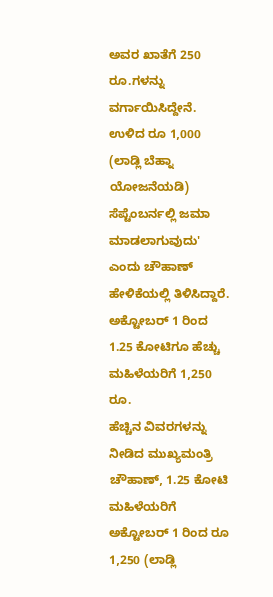ಅವರ ಖಾತೆಗೆ 250 ರೂ.ಗಳನ್ನು ವರ್ಗಾಯಿಸಿದ್ದೇನೆ. ಉಳಿದ ರೂ 1,000 (ಲಾಡ್ಲಿ ಬೆಹ್ನಾ ಯೋಜನೆಯಡಿ) ಸೆಪ್ಟೆಂಬರ್ನಲ್ಲಿ ಜಮಾ ಮಾಡಲಾಗುವುದು' ಎಂದು ಚೌಹಾಣ್ ಹೇಳಿಕೆಯಲ್ಲಿ ತಿಳಿಸಿದ್ದಾರೆ.
ಅಕ್ಟೋಬರ್ 1 ರಿಂದ 1.25 ಕೋಟಿಗೂ ಹೆಚ್ಚು ಮಹಿಳೆಯರಿಗೆ 1,250 ರೂ.
ಹೆಚ್ಚಿನ ವಿವರಗಳನ್ನು ನೀಡಿದ ಮುಖ್ಯಮಂತ್ರಿ ಚೌಹಾಣ್, 1.25 ಕೋಟಿ ಮಹಿಳೆಯರಿಗೆ ಅಕ್ಟೋಬರ್ 1 ರಿಂದ ರೂ 1,250 (ಲಾಡ್ಲಿ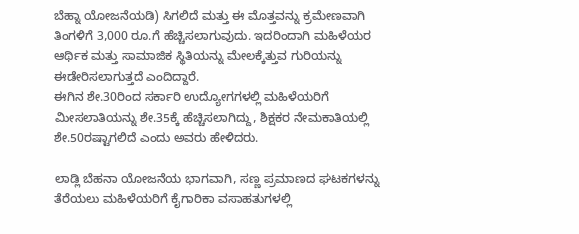ಬೆಹ್ನಾ ಯೋಜನೆಯಡಿ) ಸಿಗಲಿದೆ ಮತ್ತು ಈ ಮೊತ್ತವನ್ನು ಕ್ರಮೇಣವಾಗಿ ತಿಂಗಳಿಗೆ 3,000 ರೂ.ಗೆ ಹೆಚ್ಚಿಸಲಾಗುವುದು. ಇದರಿಂದಾಗಿ ಮಹಿಳೆಯರ ಆರ್ಥಿಕ ಮತ್ತು ಸಾಮಾಜಿಕ ಸ್ಥಿತಿಯನ್ನು ಮೇಲಕ್ಕೆತ್ತುವ ಗುರಿಯನ್ನು ಈಡೇರಿಸಲಾಗುತ್ತದೆ ಎಂದಿದ್ದಾರೆ.
ಈಗಿನ ಶೇ.30ರಿಂದ ಸರ್ಕಾರಿ ಉದ್ಯೋಗಗಳಲ್ಲಿ ಮಹಿಳೆಯರಿಗೆ ಮೀಸಲಾತಿಯನ್ನು ಶೇ.35ಕ್ಕೆ ಹೆಚ್ಚಿಸಲಾಗಿದ್ದು, ಶಿಕ್ಷಕರ ನೇಮಕಾತಿಯಲ್ಲಿ ಶೇ.50ರಷ್ಟಾಗಲಿದೆ ಎಂದು ಅವರು ಹೇಳಿದರು.

ಲಾಡ್ಲಿ ಬೆಹನಾ ಯೋಜನೆಯ ಭಾಗವಾಗಿ, ಸಣ್ಣ ಪ್ರಮಾಣದ ಘಟಕಗಳನ್ನು ತೆರೆಯಲು ಮಹಿಳೆಯರಿಗೆ ಕೈಗಾರಿಕಾ ವಸಾಹತುಗಳಲ್ಲಿ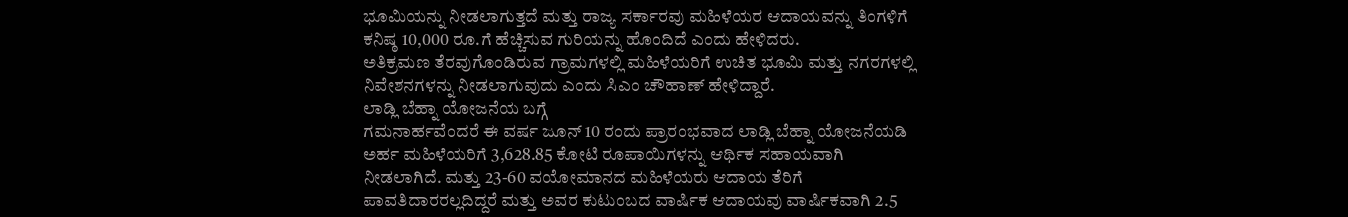ಭೂಮಿಯನ್ನು ನೀಡಲಾಗುತ್ತದೆ ಮತ್ತು ರಾಜ್ಯ ಸರ್ಕಾರವು ಮಹಿಳೆಯರ ಆದಾಯವನ್ನು ತಿಂಗಳಿಗೆ ಕನಿಷ್ಠ 10,000 ರೂ.ಗೆ ಹೆಚ್ಚಿಸುವ ಗುರಿಯನ್ನು ಹೊಂದಿದೆ ಎಂದು ಹೇಳಿದರು.
ಅತಿಕ್ರಮಣ ತೆರವುಗೊಂಡಿರುವ ಗ್ರಾಮಗಳಲ್ಲಿ ಮಹಿಳೆಯರಿಗೆ ಉಚಿತ ಭೂಮಿ ಮತ್ತು ನಗರಗಳಲ್ಲಿ ನಿವೇಶನಗಳನ್ನು ನೀಡಲಾಗುವುದು ಎಂದು ಸಿಎಂ ಚೌಹಾಣ್ ಹೇಳಿದ್ದಾರೆ.
ಲಾಡ್ಲಿ ಬೆಹ್ನಾ ಯೋಜನೆಯ ಬಗ್ಗೆ
ಗಮನಾರ್ಹವೆಂದರೆ ಈ ವರ್ಷ ಜೂನ್ 10 ರಂದು ಪ್ರಾರಂಭವಾದ ಲಾಡ್ಲಿ ಬೆಹ್ನಾ ಯೋಜನೆಯಡಿ ಅರ್ಹ ಮಹಿಳೆಯರಿಗೆ 3,628.85 ಕೋಟಿ ರೂಪಾಯಿಗಳನ್ನು ಆರ್ಥಿಕ ಸಹಾಯವಾಗಿ ನೀಡಲಾಗಿದೆ. ಮತ್ತು 23-60 ವಯೋಮಾನದ ಮಹಿಳೆಯರು ಆದಾಯ ತೆರಿಗೆ ಪಾವತಿದಾರರಲ್ಲದಿದ್ದರೆ ಮತ್ತು ಅವರ ಕುಟುಂಬದ ವಾರ್ಷಿಕ ಆದಾಯವು ವಾರ್ಷಿಕವಾಗಿ 2.5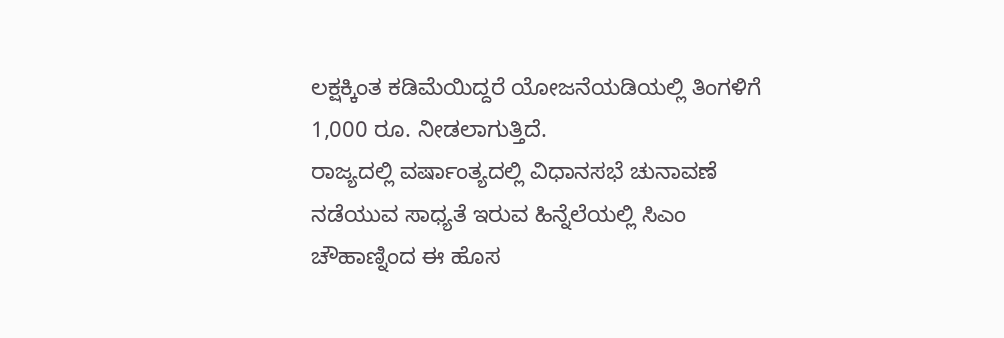ಲಕ್ಷಕ್ಕಿಂತ ಕಡಿಮೆಯಿದ್ದರೆ ಯೋಜನೆಯಡಿಯಲ್ಲಿ ತಿಂಗಳಿಗೆ 1,000 ರೂ. ನೀಡಲಾಗುತ್ತಿದೆ.
ರಾಜ್ಯದಲ್ಲಿ ವರ್ಷಾಂತ್ಯದಲ್ಲಿ ವಿಧಾನಸಭೆ ಚುನಾವಣೆ ನಡೆಯುವ ಸಾಧ್ಯತೆ ಇರುವ ಹಿನ್ನೆಲೆಯಲ್ಲಿ ಸಿಎಂ ಚೌಹಾಣ್ನಿಂದ ಈ ಹೊಸ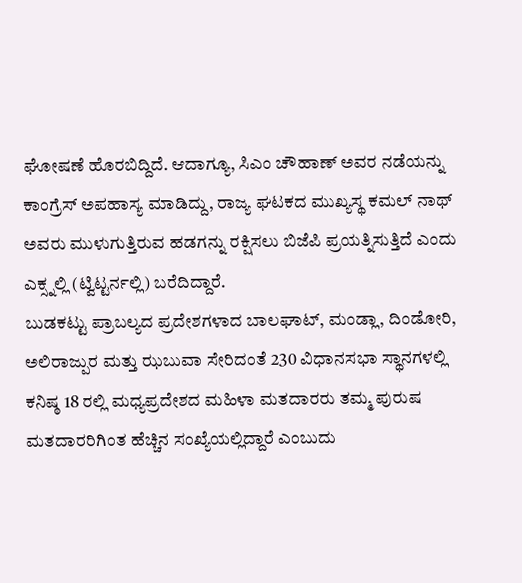ಘೋಷಣೆ ಹೊರಬಿದ್ದಿದೆ. ಆದಾಗ್ಯೂ, ಸಿಎಂ ಚೌಹಾಣ್ ಅವರ ನಡೆಯನ್ನು ಕಾಂಗ್ರೆಸ್ ಅಪಹಾಸ್ಯ ಮಾಡಿದ್ದು, ರಾಜ್ಯ ಘಟಕದ ಮುಖ್ಯಸ್ಥ ಕಮಲ್ ನಾಥ್ ಅವರು ಮುಳುಗುತ್ತಿರುವ ಹಡಗನ್ನು ರಕ್ಷಿಸಲು ಬಿಜೆಪಿ ಪ್ರಯತ್ನಿಸುತ್ತಿದೆ ಎಂದು ಎಕ್ಸ್ನಲ್ಲಿ (ಟ್ವಿಟ್ಟರ್ನಲ್ಲಿ) ಬರೆದಿದ್ದಾರೆ.
ಬುಡಕಟ್ಟು ಪ್ರಾಬಲ್ಯದ ಪ್ರದೇಶಗಳಾದ ಬಾಲಘಾಟ್, ಮಂಡ್ಲಾ, ದಿಂಡೋರಿ, ಅಲಿರಾಜ್ಪುರ ಮತ್ತು ಝಬುವಾ ಸೇರಿದಂತೆ 230 ವಿಧಾನಸಭಾ ಸ್ಥಾನಗಳಲ್ಲಿ ಕನಿಷ್ಠ 18 ರಲ್ಲಿ ಮಧ್ಯಪ್ರದೇಶದ ಮಹಿಳಾ ಮತದಾರರು ತಮ್ಮ ಪುರುಷ ಮತದಾರರಿಗಿಂತ ಹೆಚ್ಚಿನ ಸಂಖ್ಯೆಯಲ್ಲಿದ್ದಾರೆ ಎಂಬುದು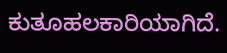ಕುತೂಹಲಕಾರಿಯಾಗಿದೆ.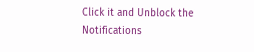Click it and Unblock the Notifications